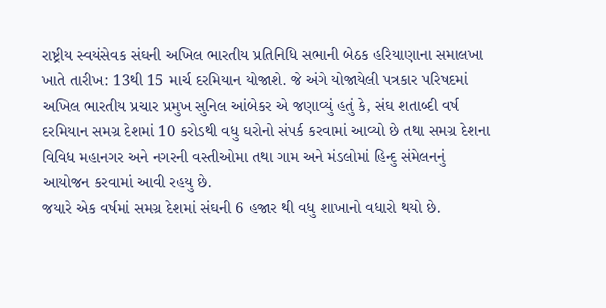રાષ્ટ્રીય સ્વયંસેવક સંઘની અખિલ ભારતીય પ્રતિનિધિ સભાની બેઠક હરિયાણાના સમાલખા ખાતે તારીખ: 13થી 15 માર્ચ દરમિયાન યોજાશે. જે અંગે યોજાયેલી પત્રકાર પરિષદમાં અખિલ ભારતીય પ્રચાર પ્રમુખ સુનિલ આંબેકર એ જણાવ્યું હતું કે, સંઘ શતાબ્દી વર્ષ દરમિયાન સમગ્ર દેશમાં 10 કરોડથી વધુ ઘરોનો સંપર્ક કરવામાં આવ્યો છે તથા સમગ્ર દેશના વિવિધ મહાનગર અને નગરની વસ્તીઓમા તથા ગામ અને મંડલોમાં હિન્દુ સંમેલનનું આયોજન કરવામાં આવી રહયુ છે.
જયારે એક વર્ષમાં સમગ્ર દેશમાં સંઘની 6 હજાર થી વધુ શાખાનો વધારો થયો છે.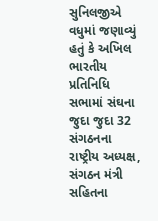સુનિલજીએ વધુમાં જણાવ્યું હતું કે અખિલ ભારતીય પ્રતિનિધિ સભામાં સંઘના જુદા જુદા 32 સંગઠનના રાષ્ટ્રીય અધ્યક્ષ, સંગઠન મંત્રી સહિતના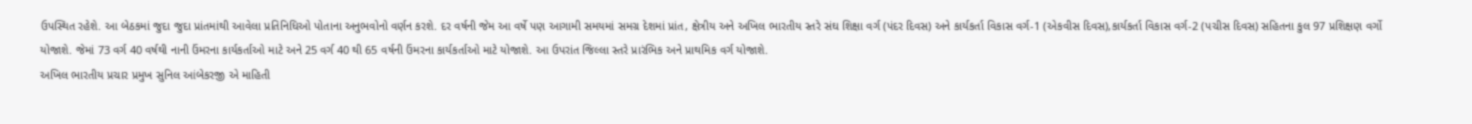ઉપસ્થિત રહેશે. આ બેઠકમાં જુદા જુદા પ્રાંતમાંથી આવેલા પ્રતિનિધિઓ પોતાના અનુભવોનો વર્ણન કરશે. દર વર્ષની જેમ આ વર્ષે પણ આગામી સમયમાં સમગ્ર દેશમાં પ્રાંત, ક્ષેત્રીય અને અખિલ ભારતીય સ્તરે સંઘ શિક્ષા વર્ગ (પંદર દિવસ) અને કાર્યકર્તા વિકાસ વર્ગ-1 (એકવીસ દિવસ),કાર્યકર્તા વિકાસ વર્ગ-2 (પચીસ દિવસ) સહિતના કુલ 97 પ્રશિક્ષણ વર્ગો યોજાશે. જેમાં 73 વર્ગ 40 વર્ષથી નાની ઉંમરના કાર્યકર્તાઓ માટે અને 25 વર્ગ 40 થી 65 વર્ષની ઉંમરના કાર્યકર્તાઓ માટે યોજાશે. આ ઉપરાંત જિલ્લા સ્તરે પ્રારંભિક અને પ્રાથમિક વર્ગ યોજાશે.
અખિલ ભારતીય પ્રચાર પ્રમુખ સુનિલ આંબેકરજી એ માહિતી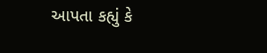આપતા કહ્યું કે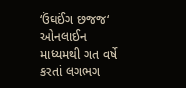‘ઉંઘઈંગ છજજ‘ ઓનલાઈન માધ્યમથી ગત વર્ષે કરતાં લગભગ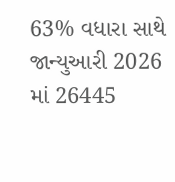63% વધારા સાથે જાન્યુઆરી 2026 માં 26445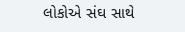લોકોએ સંઘ સાથે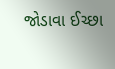જોડાવા ઈચ્છા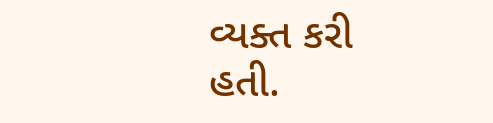વ્યક્ત કરી હતી.